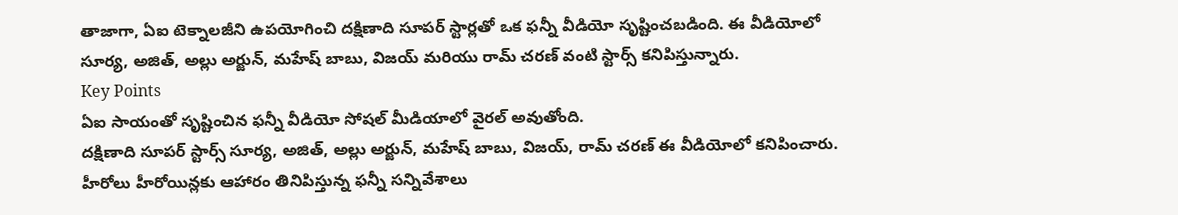తాజాగా, ఏఐ టెక్నాలజీని ఉపయోగించి దక్షిణాది సూపర్ స్టార్లతో ఒక ఫన్నీ వీడియో సృష్టించబడింది. ఈ వీడియోలో సూర్య, అజిత్, అల్లు అర్జున్, మహేష్ బాబు, విజయ్ మరియు రామ్ చరణ్ వంటి స్టార్స్ కనిపిస్తున్నారు.
Key Points
ఏఐ సాయంతో సృష్టించిన ఫన్నీ వీడియో సోషల్ మీడియాలో వైరల్ అవుతోంది.
దక్షిణాది సూపర్ స్టార్స్ సూర్య, అజిత్, అల్లు అర్జున్, మహేష్ బాబు, విజయ్, రామ్ చరణ్ ఈ వీడియోలో కనిపించారు.
హీరోలు హీరోయిన్లకు ఆహారం తినిపిస్తున్న ఫన్నీ సన్నివేశాలు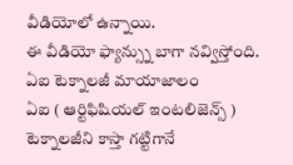వీడియోలో ఉన్నాయి.
ఈ వీడియో ఫ్యాన్స్ను బాగా నవ్విస్తోంది.
ఏఐ టెక్నాలజీ మాయాజాలం
ఏఐ ( ఆర్టిఫిషియల్ ఇంటలిజెన్స్ ) టెక్నాలజీని కాస్తా గట్టిగానే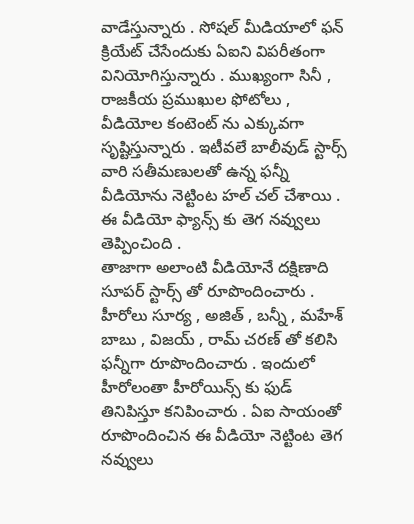వాడేస్తున్నారు . సోషల్ మీడియాలో ఫన్ క్రియేట్ చేసేందుకు ఏఐని విపరీతంగా వినియోగిస్తున్నారు . ముఖ్యంగా సినీ , రాజకీయ ప్రముఖుల ఫోటోలు , వీడియోల కంటెంట్ ను ఎక్కువగా సృష్టిస్తున్నారు . ఇటీవలే బాలీవుడ్ స్టార్స్ వారి సతీమణులతో ఉన్న ఫన్నీ వీడియోను నెట్టింట హల్ చల్ చేశాయి . ఈ వీడియో ఫ్యాన్స్ కు తెగ నవ్వులు తెప్పించింది .
తాజాగా అలాంటి వీడియోనే దక్షిణాది సూపర్ స్టార్స్ తో రూపొందించారు . హీరోలు సూర్య , అజిత్ , బన్నీ , మహేశ్ బాబు , విజయ్ , రామ్ చరణ్ తో కలిసి ఫన్నీగా రూపొందించారు . ఇందులో హీరోలంతా హీరోయిన్స్ కు ఫుడ్ తినిపిస్తూ కనిపించారు . ఏఐ సాయంతో రూపొందించిన ఈ వీడియో నెట్టింట తెగ నవ్వులు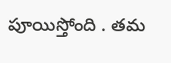పూయిస్తోంది . తమ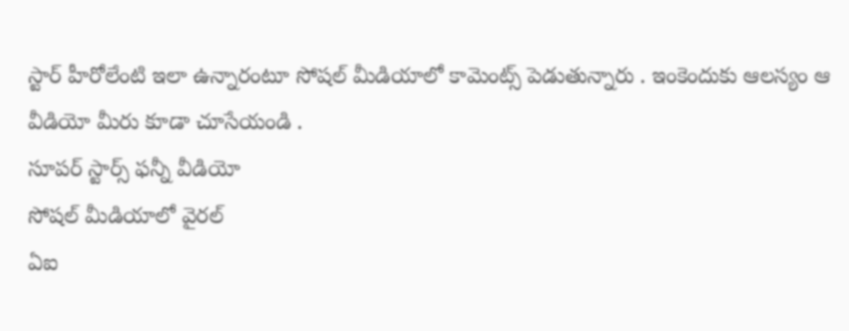స్టార్ హీరోలేంటి ఇలా ఉన్నారంటూ సోషల్ మీడియాలో కామెంట్స్ పెడుతున్నారు . ఇంకెందుకు ఆలస్యం ఆ వీడియో మీరు కూడా చూసేయండి .
సూపర్ స్టార్స్ ఫన్నీ వీడియో
సోషల్ మీడియాలో వైరల్
ఏఐ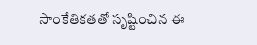సాంకేతికతతో సృష్టించిన ఈ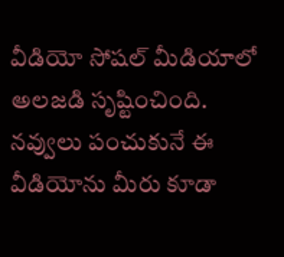వీడియో సోషల్ మీడియాలో అలజడి సృష్టించింది. నవ్వులు పంచుకునే ఈ వీడియోను మీరు కూడా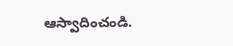ఆస్వాదించండి.